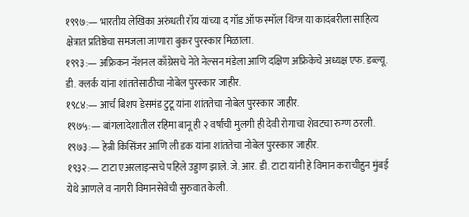१९९७:— भारतीय लेखिका अरुंधती रॉय यांच्या द गॉड ऑफ स्मॉल थिंग्ज या कादंबरीला साहित्य क्षेत्रात प्रतिष्ठेचा समजला जाणारा बुकर पुरस्कार मिळाला.
१९९३:— अफ्रिकन नॅशनल काँग्रेसचे नेते नेल्सन मंडेला आणि दक्षिण अफ्रिकेचे अध्यक्ष एफ. डब्ल्यू. डी. क्लर्क यांना शांततेसाठीचा नोबेल पुरस्कार जाहीर.
१९८४:— आर्च बिशप डेसमंड टुटू यांना शांततेचा नोबेल पुरस्कार जाहीर.
१९७५:— बांगलादेशातील रहिमा बानू ही २ वर्षांची मुलगी ही देवी रोगाचा शेवटचा रुग्ण ठरली.
१९७३:— हेन्री किसिंजर आणि ली डक यांना शांततेचा नोबेल पुरस्कार जाहीर.
१९३२:— टाटा एअरलाइन्सचे पहिले उड्डाण झाले. जे. आर. डी. टाटा यांनी हे विमान कराचीहुन मुंबई येथे आणले व नागरी विमानसेवेची सुरुवात केली.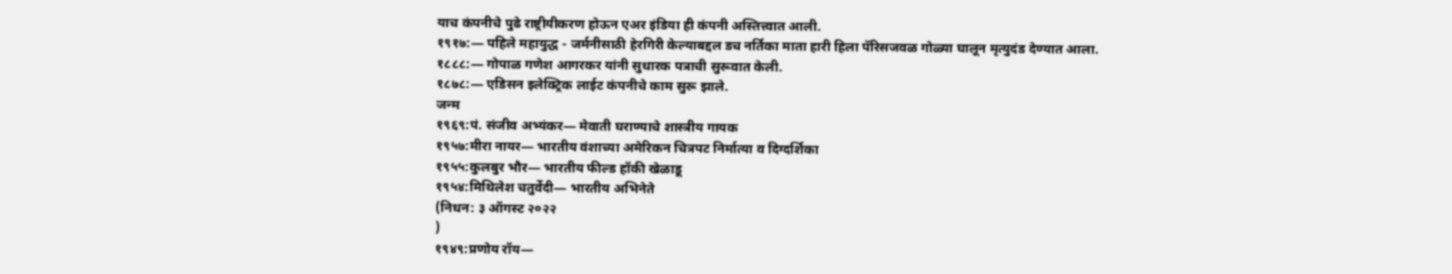याच कंपनीचे पुढे राष्ट्रीयीकरण होऊन एअर इंडिया ही कंपनी अस्तित्त्वात आली.
१९१७:— पहिले महायुद्ध - जर्मनीसाठी हेरगिरी केल्याबद्दल डच नर्तिका माता हारी हिला पॅरिसजवळ गोळ्या घालून मृत्युदंड देण्यात आला.
१८८८:— गोपाळ गणेश आगरकर यांनी सुधारक पत्राची सुरूवात केली.
१८७८:— एडिसन इलेक्ट्रिक लाईट कंपनीचे काम सुरू झाले.
जन्म
१९६९:पं. संजीव अभ्यंकर— मेवाती घराण्याचे शास्त्रीय गायक
१९५७:मीरा नायर— भारतीय वंशाच्या अमेरिकन चित्रपट निर्मात्या व दिग्दर्शिका
१९५५:कुलबुर भौर— भारतीय फील्ड हॉकी खेळाडू
१९५४:मिथिलेश चतुर्वेदी— भारतीय अभिनेते
(निधन: ३ ऑगस्ट २०२२
)
१९४९:प्रणोय रॉय—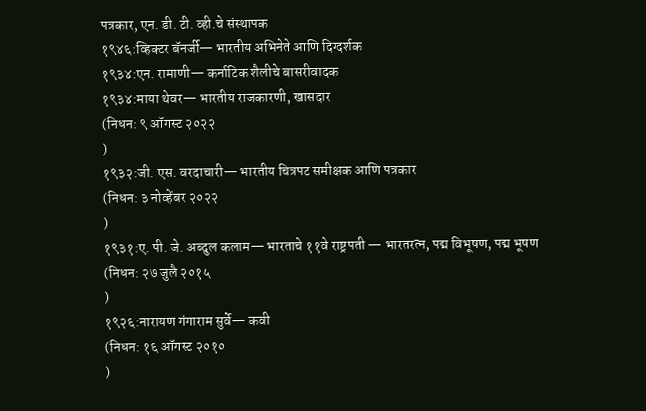पत्रकार, एन. डी. टी. व्ही.चे संस्थापक
१९४६:व्हिक्टर बॅनर्जी— भारतीय अभिनेते आणि दिग्दर्शक
१९३४:एन. रामाणी— कर्नाटिक शैलीचे बासरीवादक
१९३४:माया थेवर— भारतीय राजकारणी, खासदार
(निधन: ९ ऑगस्ट २०२२
)
१९३२:जी. एस. वरदाचारी— भारतीय चित्रपट समीक्षक आणि पत्रकार
(निधन: ३ नोव्हेंबर २०२२
)
१९३१:ए. पी. जे. अब्दुल कलाम— भारताचे ११वे राष्ट्रपती — भारतरत्न, पद्म विभूषण, पद्म भूषण
(निधन: २७ जुलै २०१५
)
१९२६:नारायण गंगाराम सुर्वे— कवी
(निधन: १६ ऑगस्ट २०१०
)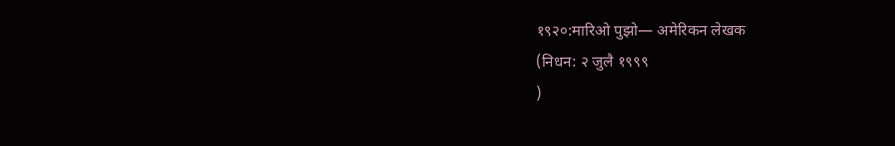१९२०:मारिओ पुझो— अमेरिकन लेखक
(निधन: २ जुलै १९९९
)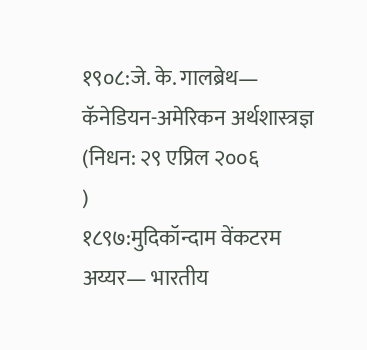१९०८:जे. के. गालब्रेथ— कॅनेडियन-अमेरिकन अर्थशास्त्रज्ञ
(निधन: २९ एप्रिल २००६
)
१८९७:मुदिकॉन्दाम वेंकटरम अय्यर— भारतीय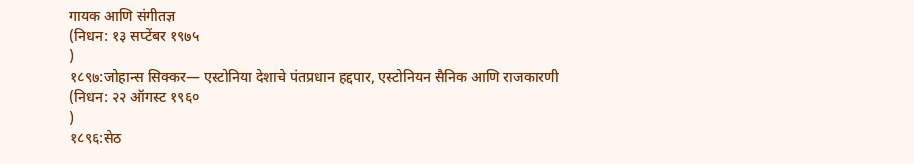गायक आणि संगीतज्ञ
(निधन: १३ सप्टेंबर १९७५
)
१८९७:जोहान्स सिक्कर— एस्टोनिया देशाचे पंतप्रधान हद्दपार, एस्टोनियन सैनिक आणि राजकारणी
(निधन: २२ ऑगस्ट १९६०
)
१८९६:सेठ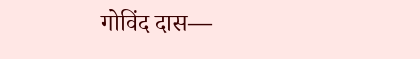गोविंद दास—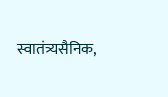स्वातंत्र्यसैनिक,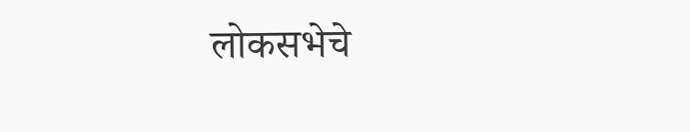लोकसभेचे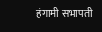हंगामी सभापती